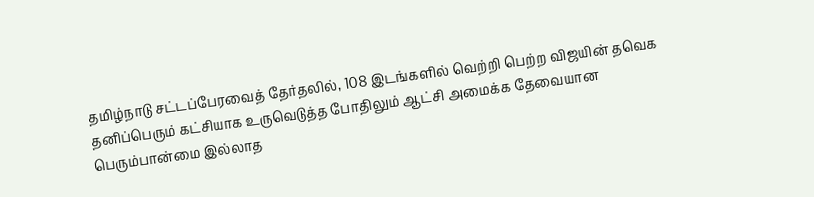தமிழ்நாடு சட்டப்பேரவைத் தேர்தலில், 108 இடங்களில் வெற்றி பெற்ற விஜயின் தவெக தனிப்பெரும் கட்சியாக உருவெடுத்த போதிலும் ஆட்சி அமைக்க தேவையான பெரும்பான்மை இல்லாத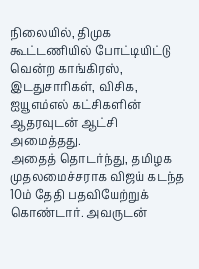நிலையில், திமுக கூட்டணியில் போட்டியிட்டு வென்ற காங்கிரஸ், இடதுசாரிகள், விசிக, ஐயூஎம்எல் கட்சிகளின் ஆதரவுடன் ஆட்சி அமைத்தது.
அதைத் தொடர்ந்து, தமிழக முதலமைச்சராக விஜய் கடந்த 10ம் தேதி பதவியேற்றுக் கொண்டார். அவருடன்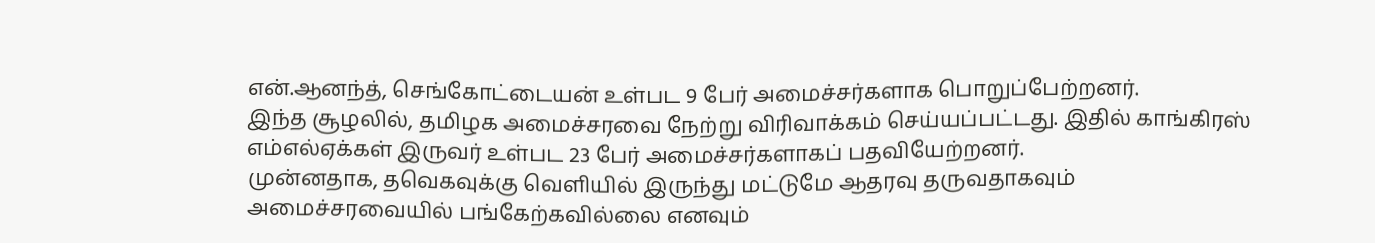என்.ஆனந்த், செங்கோட்டையன் உள்பட 9 பேர் அமைச்சர்களாக பொறுப்பேற்றனர்.
இந்த சூழலில், தமிழக அமைச்சரவை நேற்று விரிவாக்கம் செய்யப்பட்டது. இதில் காங்கிரஸ் எம்எல்ஏக்கள் இருவர் உள்பட 23 பேர் அமைச்சர்களாகப் பதவியேற்றனர்.
முன்னதாக, தவெகவுக்கு வெளியில் இருந்து மட்டுமே ஆதரவு தருவதாகவும் அமைச்சரவையில் பங்கேற்கவில்லை எனவும்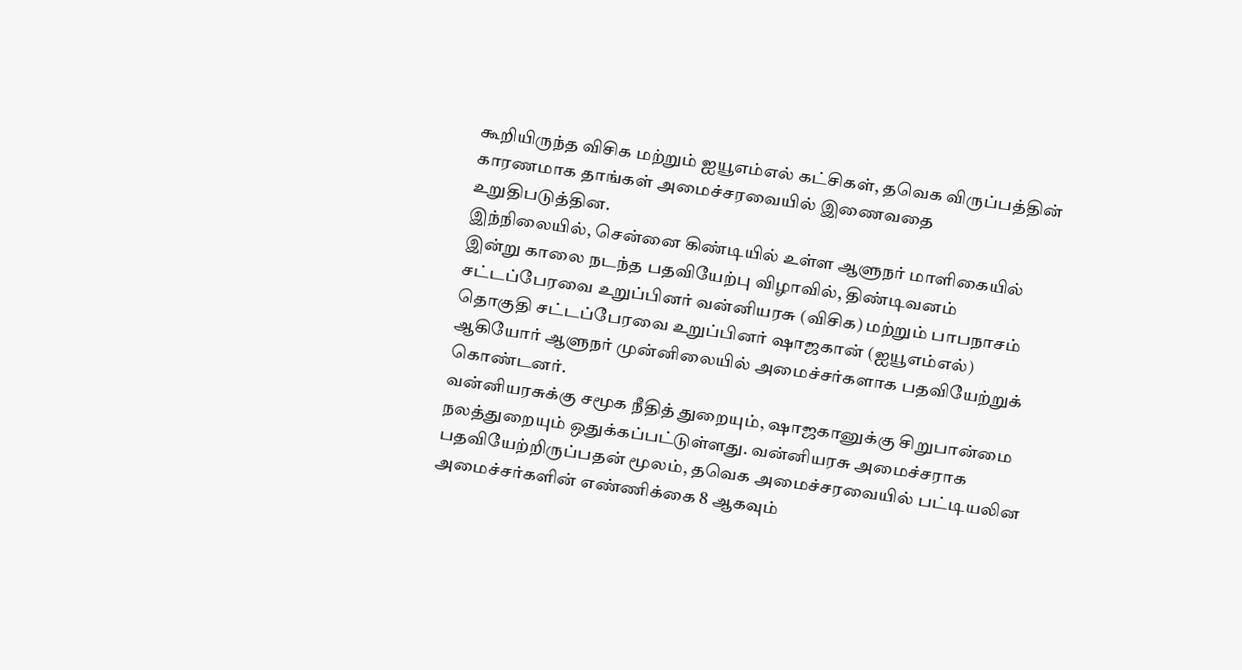கூறியிருந்த விசிக மற்றும் ஐயூஎம்எல் கட்சிகள், தவெக விருப்பத்தின் காரணமாக தாங்கள் அமைச்சரவையில் இணைவதை உறுதிபடுத்தின.
இந்நிலையில், சென்னை கிண்டியில் உள்ள ஆளுநர் மாளிகையில் இன்று காலை நடந்த பதவியேற்பு விழாவில், திண்டிவனம் சட்டப்பேரவை உறுப்பினர் வன்னியரசு (விசிக) மற்றும் பாபநாசம் தொகுதி சட்டப்பேரவை உறுப்பினர் ஷாஜகான் (ஐயூஎம்எல்) ஆகியோர் ஆளுநர் முன்னிலையில் அமைச்சர்களாக பதவியேற்றுக் கொண்டனர்.
வன்னியரசுக்கு சமூக நீதித் துறையும், ஷாஜகானுக்கு சிறுபான்மை நலத்துறையும் ஒதுக்கப்பட்டுள்ளது. வன்னியரசு அமைச்சராக பதவியேற்றிருப்பதன் மூலம், தவெக அமைச்சரவையில் பட்டியலின அமைச்சர்களின் எண்ணிக்கை 8 ஆகவும்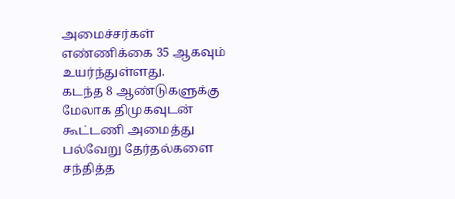அமைச்சர்கள் எண்ணிக்கை 35 ஆகவும் உயர்ந்துள்ளது.
கடந்த 8 ஆண்டுகளுக்கு மேலாக திமுகவுடன் கூட்டணி அமைத்து பல்வேறு தேர்தல்களை சந்தித்த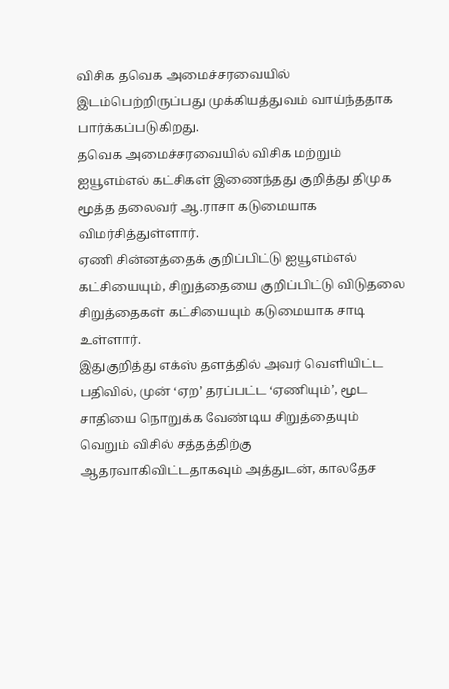விசிக தவெக அமைச்சரவையில் இடம்பெற்றிருப்பது முக்கியத்துவம் வாய்ந்ததாக பார்க்கப்படுகிறது.
தவெக அமைச்சரவையில் விசிக மற்றும் ஐயூஎம்எல் கட்சிகள் இணைந்தது குறித்து திமுக மூத்த தலைவர் ஆ.ராசா கடுமையாக விமர்சித்துள்ளார்.
ஏணி சின்னத்தைக் குறிப்பிட்டு ஐயூஎம்எல் கட்சியையும், சிறுத்தையை குறிப்பிட்டு விடுதலை சிறுத்தைகள் கட்சியையும் கடுமையாக சாடி உள்ளார்.
இதுகுறித்து எக்ஸ் தளத்தில் அவர் வெளியிட்ட பதிவில், முன் ‘ஏற’ தரப்பட்ட ‘ஏணியும்’, மூட சாதியை நொறுக்க வேண்டிய சிறுத்தையும் வெறும் விசில் சத்தத்திற்கு ஆதரவாகிவிட்டதாகவும் அத்துடன், காலதேச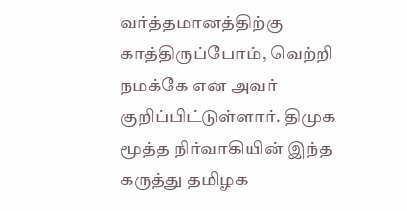வர்த்தமானத்திற்கு காத்திருப்போம், வெற்றி நமக்கே என அவர் குறிப்பிட்டுள்ளார். திமுக மூத்த நிர்வாகியின் இந்த கருத்து தமிழக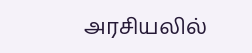அரசியலில்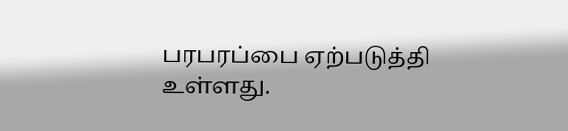பரபரப்பை ஏற்படுத்தி உள்ளது.